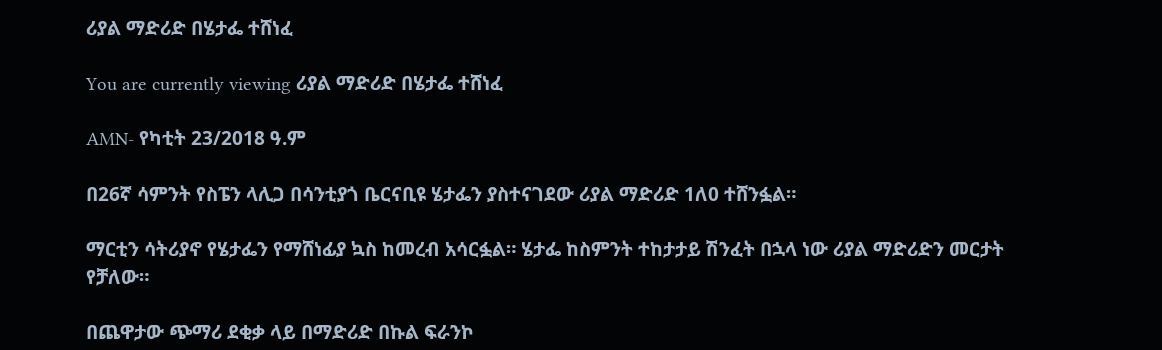ሪያል ማድሪድ በሄታፌ ተሸነፈ

You are currently viewing ሪያል ማድሪድ በሄታፌ ተሸነፈ

AMN- የካቲት 23/2018 ዓ.ም

በ26ኛ ሳምንት የስፔን ላሊጋ በሳንቲያጎ ቤርናቢዩ ሄታፌን ያስተናገደው ሪያል ማድሪድ 1ለ0 ተሸንፏል።

ማርቲን ሳትሪያኖ የሄታፌን የማሸነፊያ ኳስ ከመረብ አሳርፏል። ሄታፌ ከስምንት ተከታታይ ሽንፈት በኋላ ነው ሪያል ማድሪድን መርታት የቻለው።

በጨዋታው ጭማሪ ደቂቃ ላይ በማድሪድ በኩል ፍራንኮ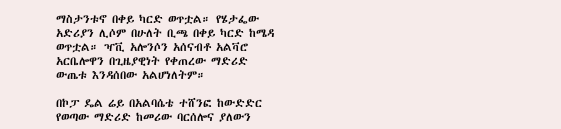ማስታንቱኖ በቀይ ካርድ ወጥቷል። የሄታፌው አድሪያን ሊሶም በሁለት ቢጫ በቀይ ካርድ ከሜዳ ወጥቷል። ዣቪ አሎንሶን አሰናብቶ አልቫሮ አርቤሎዋን በጊዜያዊነት የቀጠረው ማድሪድ ውጤቱ እንዳሰበው አልሆነለትም።

በኮፓ ዴል ሬይ በአልባሴቴ ተሸንፎ ከውድድር የወጣው ማድሪድ ከመሪው ባርሰሎና ያለውን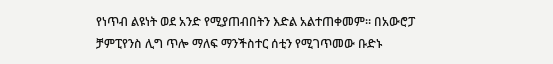የነጥብ ልዩነት ወደ አንድ የሚያጠብበትን እድል አልተጠቀመም። በአውሮፓ ቻምፒየንስ ሊግ ጥሎ ማለፍ ማንችስተር ሰቲን የሚገጥመው ቡድኑ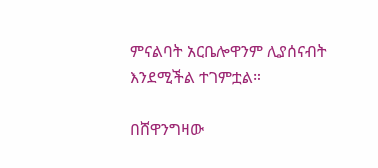ምናልባት አርቤሎዋንም ሊያሰናብት እንደሚችል ተገምቷል።

በሸዋንግዛው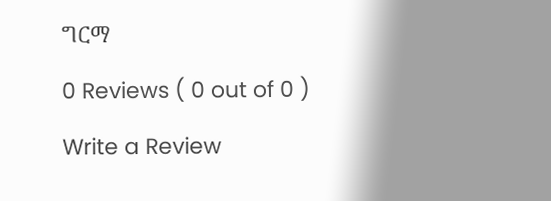ግርማ

0 Reviews ( 0 out of 0 )

Write a Review